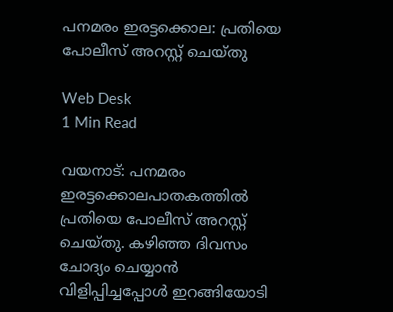പനമരം ഇരട്ടക്കൊല: പ്രതിയെ പോലീസ് അറസ്റ്റ് ചെയ്തു

Web Desk
1 Min Read

വയനാട്: പനമരം ഇരട്ടക്കൊലപാതകത്തില്‍ പ്രതിയെ പോലീസ് അറസ്റ്റ് ചെയ്തു. കഴിഞ്ഞ ദിവസം ചോദ്യം ചെയ്യാന്‍ വിളിപ്പിച്ചപ്പോള്‍ ഇറങ്ങിയോടി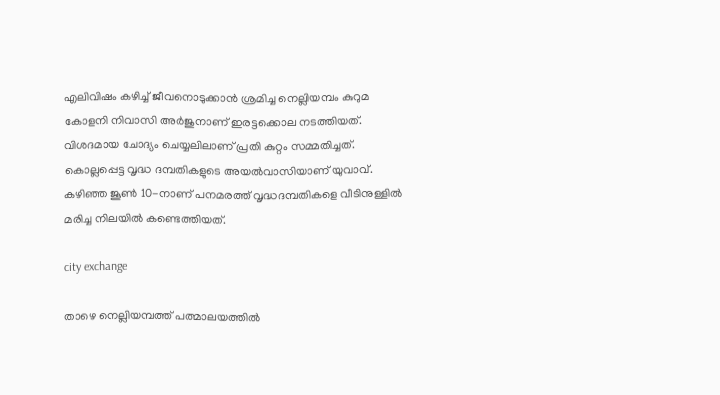എലിവിഷം കഴിച്ച് ജീവനൊടുക്കാന്‍ ശ്രമിച്ച നെല്ലിയമ്പം കുറുമ കോളനി നിവാസി അര്‍ജുനാണ് ഇരട്ടക്കൊല നടത്തിയത്. വിശദമായ ചോദ്യം ചെയ്യലിലാണ് പ്രതി കുറ്റം സമ്മതിച്ചത്. കൊല്ലപ്പെട്ട വൃദ്ധ ദമ്പതികളുടെ അയല്‍വാസിയാണ് യുവാവ്. കഴിഞ്ഞ ജൂണ്‍ 10-നാണ് പനമരത്ത് വൃദ്ധദമ്പതികളെ വീടിനുള്ളില്‍ മരിച്ച നിലയില്‍ കണ്ടെത്തിയത്.

city exchange

താഴെ നെല്ലിയമ്പത്ത് പത്മാലയത്തില്‍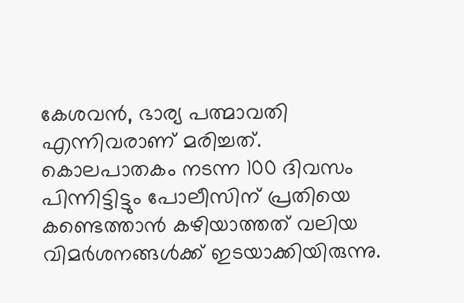കേശവന്‍, ഭാര്യ പത്മാവതി എന്നിവരാണ് മരിച്ചത്. കൊലപാതകം നടന്ന 100 ദിവസം പിന്നിട്ടിട്ടും പോലീസിന് പ്രതിയെ കണ്ടെത്താന്‍ കഴിയാത്തത് വലിയ വിമര്‍ശനങ്ങള്‍ക്ക് ഇടയാക്കിയിരുന്നു.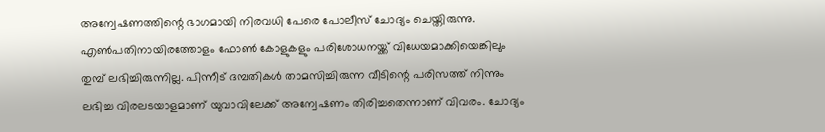അന്വേഷണത്തിന്റെ ഭാഗമായി നിരവധി പേരെ പോലീസ് ചോദ്യം ചെയ്തിരുന്നു. എണ്‍പതിനായിരത്തോളം ഫോണ്‍ കോളുകളും പരിശോധനയ്ക്ക് വിധേയമാക്കിയെങ്കിലും തുമ്പ് ലഭിച്ചിരുന്നില്ല. പിന്നീട് ദമ്പതികള്‍ താമസിച്ചിരുന്ന വീടിന്റെ പരിസത്ത് നിന്നും ലഭിച്ച വിരലടയാളമാണ് യുവാവിലേക്ക് അന്വേഷണം തിരിച്ചതെന്നാണ് വിവരം. ചോദ്യം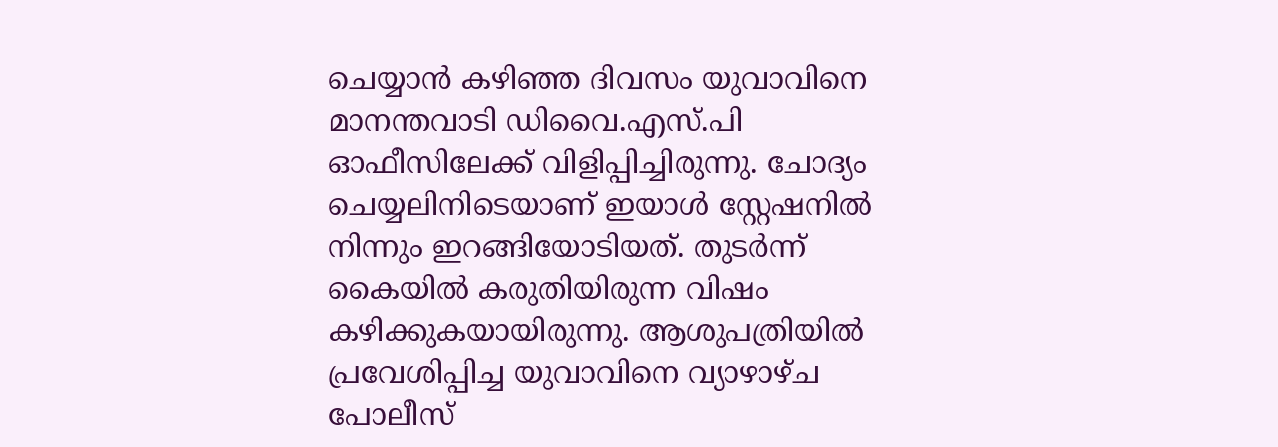ചെയ്യാന്‍ കഴിഞ്ഞ ദിവസം യുവാവിനെ മാനന്തവാടി ഡിവൈ.എസ്.പി ഓഫീസിലേക്ക് വിളിപ്പിച്ചിരുന്നു. ചോദ്യം ചെയ്യലിനിടെയാണ് ഇയാള്‍ സ്റ്റേഷനില്‍ നിന്നും ഇറങ്ങിയോടിയത്. തുടര്‍ന്ന് കൈയില്‍ കരുതിയിരുന്ന വിഷം കഴിക്കുകയായിരുന്നു. ആശുപത്രിയില്‍ പ്രവേശിപ്പിച്ച യുവാവിനെ വ്യാഴാഴ്ച പോലീസ്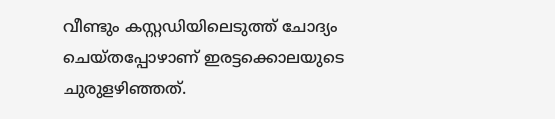വീണ്ടും കസ്റ്റഡിയിലെടുത്ത് ചോദ്യം ചെയ്തപ്പോഴാണ് ഇരട്ടക്കൊലയുടെ ചുരുളഴിഞ്ഞത്.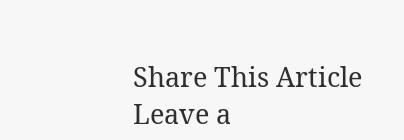Share This Article
Leave a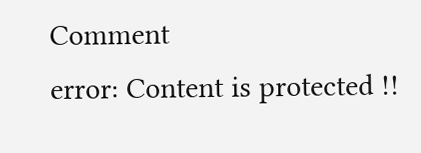Comment
error: Content is protected !!